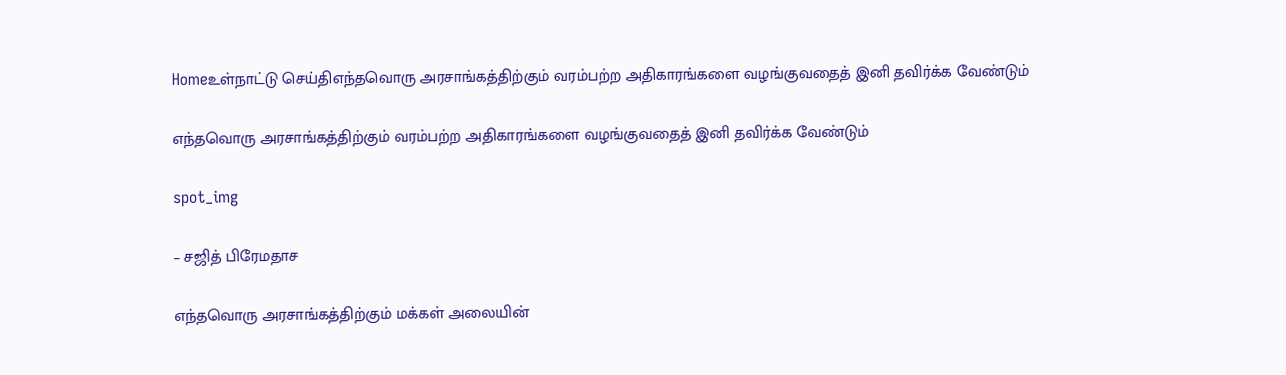Homeஉள்நாட்டு செய்திஎந்தவொரு அரசாங்கத்திற்கும் வரம்பற்ற அதிகாரங்களை வழங்குவதைத் இனி தவிர்க்க வேண்டும்

எந்தவொரு அரசாங்கத்திற்கும் வரம்பற்ற அதிகாரங்களை வழங்குவதைத் இனி தவிர்க்க வேண்டும்

spot_img

– சஜித் பிரேமதாச

எந்தவொரு அரசாங்கத்திற்கும் மக்கள் அலையின்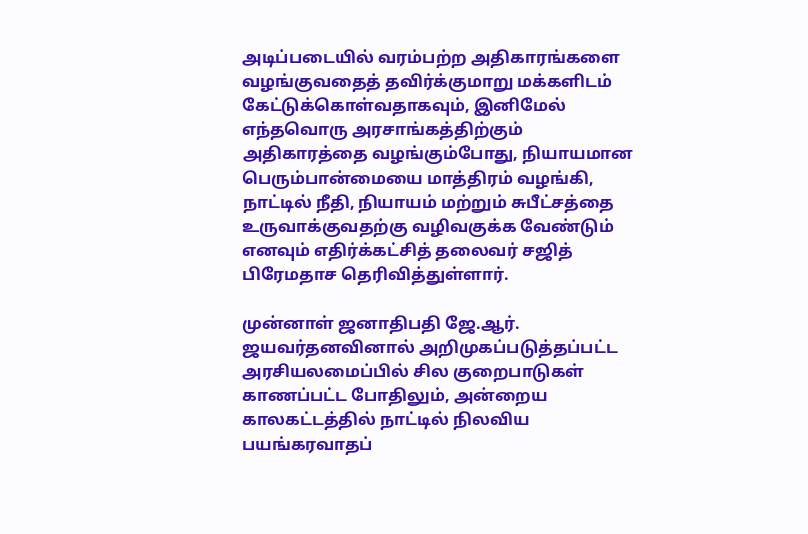அடிப்படையில் வரம்பற்ற அதிகாரங்களை வழங்குவதைத் தவிர்க்குமாறு மக்களிடம் கேட்டுக்கொள்வதாகவும், இனிமேல் எந்தவொரு அரசாங்கத்திற்கும் அதிகாரத்தை வழங்கும்போது, நியாயமான பெரும்பான்மையை மாத்திரம் வழங்கி, நாட்டில் நீதி, நியாயம் மற்றும் சுபீட்சத்தை உருவாக்குவதற்கு வழிவகுக்க வேண்டும் எனவும் எதிர்க்கட்சித் தலைவர் சஜித் பிரேமதாச தெரிவித்துள்ளார்.

முன்னாள் ஜனாதிபதி ஜே.ஆர். ஜயவர்தனவினால் அறிமுகப்படுத்தப்பட்ட அரசியலமைப்பில் சில குறைபாடுகள் காணப்பட்ட போதிலும், அன்றைய காலகட்டத்தில் நாட்டில் நிலவிய பயங்கரவாதப்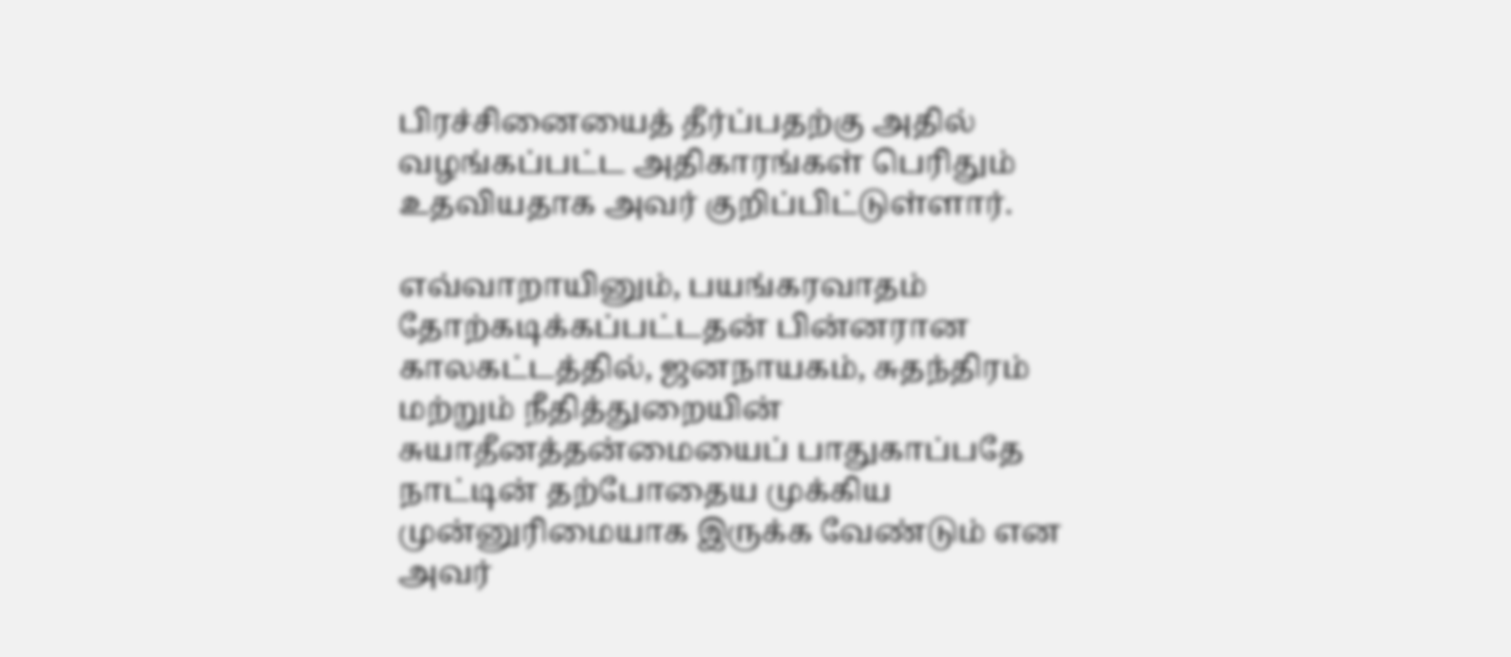பிரச்சினையைத் தீர்ப்பதற்கு அதில் வழங்கப்பட்ட அதிகாரங்கள் பெரிதும் உதவியதாக அவர் குறிப்பிட்டுள்ளார்.

எவ்வாறாயினும், பயங்கரவாதம் தோற்கடிக்கப்பட்டதன் பின்னரான காலகட்டத்தில், ஜனநாயகம், சுதந்திரம் மற்றும் நீதித்துறையின் சுயாதீனத்தன்மையைப் பாதுகாப்பதே நாட்டின் தற்போதைய முக்கிய முன்னுரிமையாக இருக்க வேண்டும் என அவர்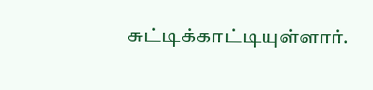சுட்டிக்காட்டியுள்ளார்.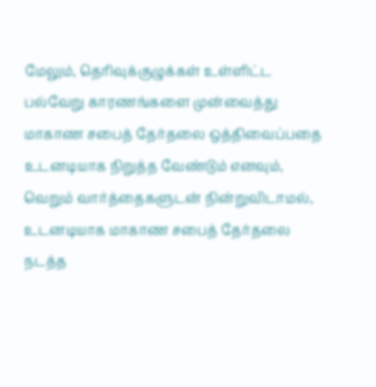மேலும், தெரிவுக்குழுக்கள் உள்ளிட்ட பல்வேறு காரணங்களை முன்வைத்து மாகாண சபைத் தேர்தலை ஒத்திவைப்பதை உடனடியாக நிறுத்த வேண்டும் எனவும், வெறும் வார்த்தைகளுடன் நின்றுவிடாமல், உடனடியாக மாகாண சபைத் தேர்தலை நடத்த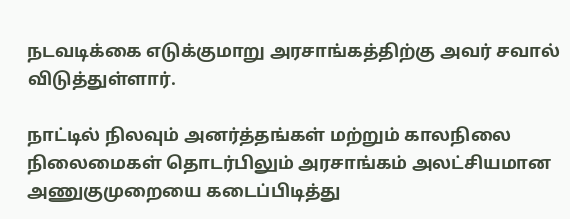நடவடிக்கை எடுக்குமாறு அரசாங்கத்திற்கு அவர் சவால் விடுத்துள்ளார்.

நாட்டில் நிலவும் அனர்த்தங்கள் மற்றும் காலநிலை நிலைமைகள் தொடர்பிலும் அரசாங்கம் அலட்சியமான அணுகுமுறையை கடைப்பிடித்து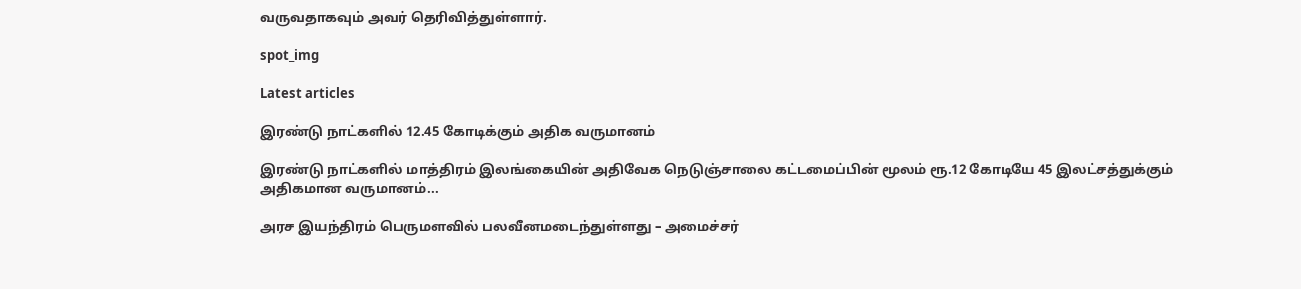வருவதாகவும் அவர் தெரிவித்துள்ளார்.

spot_img

Latest articles

இரண்டு நாட்களில் 12.45 கோடிக்கும் அதிக வருமானம்

இரண்டு நாட்களில் மாத்திரம் இலங்கையின் அதிவேக நெடுஞ்சாலை கட்டமைப்பின் மூலம் ரூ.12 கோடியே 45 இலட்சத்துக்கும் அதிகமான வருமானம்...

அரச இயந்திரம் பெருமளவில் பலவீனமடைந்துள்ளது – அமைச்சர்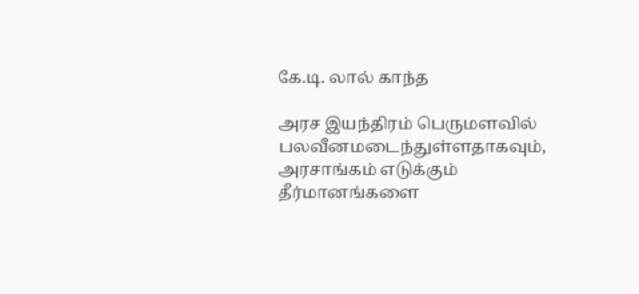கே.டி. லால் காந்த

அரச இயந்திரம் பெருமளவில் பலவீனமடைந்துள்ளதாகவும், அரசாங்கம் எடுக்கும் தீர்மானங்களை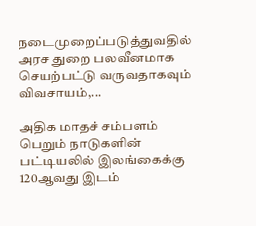நடைமுறைப்படுத்துவதில் அரச துறை பலவீனமாக செயற்பட்டு வருவதாகவும் விவசாயம்,...

அதிக மாதச் சம்பளம் பெறும் நாடுகளின் பட்டியலில் இலங்கைக்கு 120ஆவது இடம்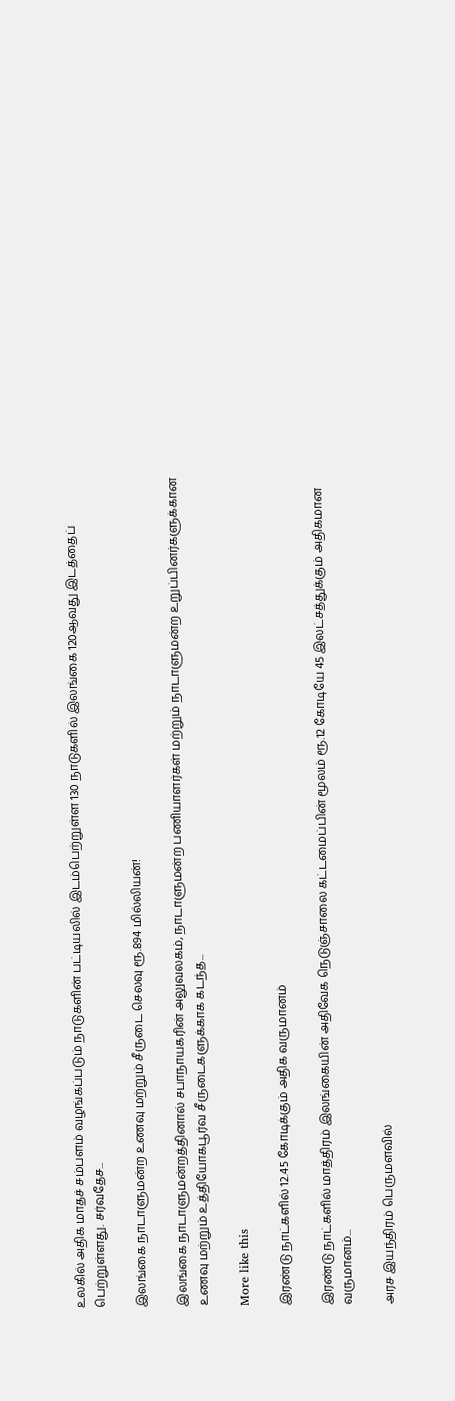உலகில் அதிக மாதச் சம்பளம் வழங்கப்படும் நாடுகளின் பட்டியலில் இடம்பெற்றுள்ள 130 நாடுகளில் இலங்கை 120ஆவது இடத்தைப் பெற்றுள்ளது. சர்வதேச...

இலங்கை நாடாளுமன்ற உணவு மற்றும் சீருடை செலவு ரூ.894 மில்லியன்!

இலங்கை நாடாளுமன்றத்தினால் சபாநாயகரின் அலுவலகம், நாடாளுமன்ற பணியாளர்கள் மற்றும் நாடாளுமன்ற உறுப்பினர்களுக்கான உணவு மற்றும் உத்தியோகபூர்வ சீருடைகளுக்காக கடந்த...

More like this

இரண்டு நாட்களில் 12.45 கோடிக்கும் அதிக வருமானம்

இரண்டு நாட்களில் மாத்திரம் இலங்கையின் அதிவேக நெடுஞ்சாலை கட்டமைப்பின் மூலம் ரூ.12 கோடியே 45 இலட்சத்துக்கும் அதிகமான வருமானம்...

அரச இயந்திரம் பெருமளவில்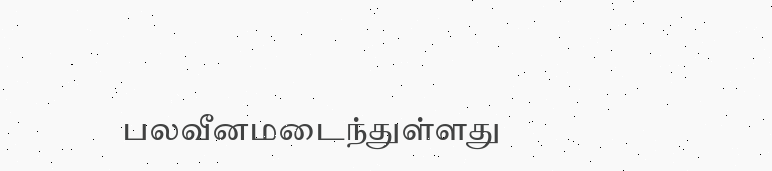பலவீனமடைந்துள்ளது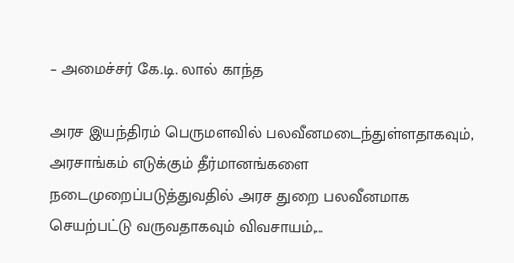– அமைச்சர் கே.டி. லால் காந்த

அரச இயந்திரம் பெருமளவில் பலவீனமடைந்துள்ளதாகவும், அரசாங்கம் எடுக்கும் தீர்மானங்களை நடைமுறைப்படுத்துவதில் அரச துறை பலவீனமாக செயற்பட்டு வருவதாகவும் விவசாயம்,...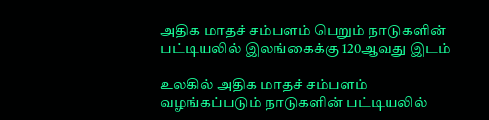அதிக மாதச் சம்பளம் பெறும் நாடுகளின் பட்டியலில் இலங்கைக்கு 120ஆவது இடம்

உலகில் அதிக மாதச் சம்பளம் வழங்கப்படும் நாடுகளின் பட்டியலில்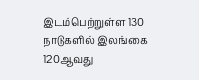இடம்பெற்றுள்ள 130 நாடுகளில் இலங்கை 120ஆவது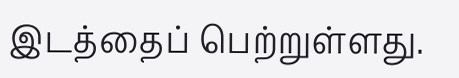இடத்தைப் பெற்றுள்ளது.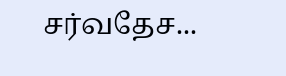சர்வதேச...